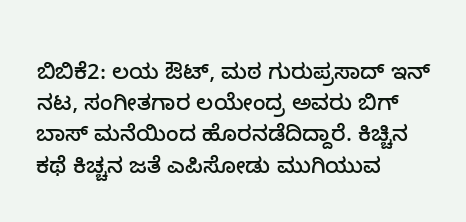ಬಿಬಿಕೆ2: ಲಯ ಔಟ್, ಮಠ ಗುರುಪ್ರಸಾದ್ ಇನ್
ನಟ, ಸಂಗೀತಗಾರ ಲಯೇಂದ್ರ ಅವರು ಬಿಗ್ ಬಾಸ್ ಮನೆಯಿಂದ ಹೊರನಡೆದಿದ್ದಾರೆ. ಕಿಚ್ಚಿನ ಕಥೆ ಕಿಚ್ಚನ ಜತೆ ಎಪಿಸೋಡು ಮುಗಿಯುವ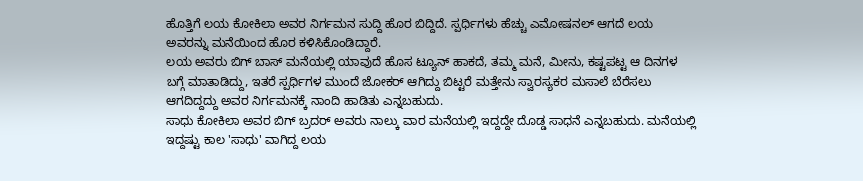ಹೊತ್ತಿಗೆ ಲಯ ಕೋಕಿಲಾ ಅವರ ನಿರ್ಗಮನ ಸುದ್ದಿ ಹೊರ ಬಿದ್ದಿದೆ. ಸ್ಪರ್ಧಿಗಳು ಹೆಚ್ಚು ಎಮೋಷನಲ್ ಆಗದೆ ಲಯ ಅವರನ್ನು ಮನೆಯಿಂದ ಹೊರ ಕಳಿಸಿಕೊಂಡಿದ್ದಾರೆ.
ಲಯ ಅವರು ಬಿಗ್ ಬಾಸ್ ಮನೆಯಲ್ಲಿ ಯಾವುದೆ ಹೊಸ ಟ್ಯೂನ್ ಹಾಕದೆ, ತಮ್ಮ ಮನೆ, ಮೀನು, ಕಷ್ಟಪಟ್ಟ ಆ ದಿನಗಳ ಬಗ್ಗೆ ಮಾತಾಡಿದ್ದು, ಇತರೆ ಸ್ಪರ್ಧಿಗಳ ಮುಂದೆ ಜೋಕರ್ ಆಗಿದ್ದು ಬಿಟ್ಟರೆ ಮತ್ತೇನು ಸ್ವಾರಸ್ಯಕರ ಮಸಾಲೆ ಬೆರೆಸಲು ಆಗದಿದ್ದದ್ದು ಅವರ ನಿರ್ಗಮನಕ್ಕೆ ನಾಂದಿ ಹಾಡಿತು ಎನ್ನಬಹುದು.
ಸಾಧು ಕೋಕಿಲಾ ಅವರ ಬಿಗ್ ಬ್ರದರ್ ಅವರು ನಾಲ್ಕು ವಾರ ಮನೆಯಲ್ಲಿ ಇದ್ದದ್ದೇ ದೊಡ್ಡ ಸಾಧನೆ ಎನ್ನಬಹುದು. ಮನೆಯಲ್ಲಿ ಇದ್ದಷ್ಟು ಕಾಲ 'ಸಾಧು' ವಾಗಿದ್ದ ಲಯ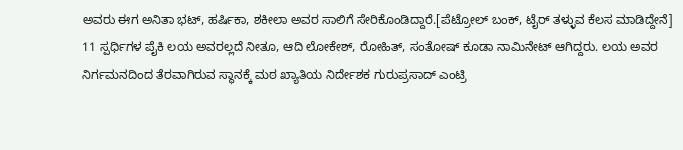ಅವರು ಈಗ ಅನಿತಾ ಭಟ್, ಹರ್ಷಿಕಾ, ಶಕೀಲಾ ಅವರ ಸಾಲಿಗೆ ಸೇರಿಕೊಂಡಿದ್ದಾರೆ.[ಪೆಟ್ರೋಲ್ ಬಂಕ್, ಟೈರ್ ತಳ್ಳುವ ಕೆಲಸ ಮಾಡಿದ್ದೇನೆ]
11 ಸ್ಪರ್ಧಿಗಳ ಪೈಕಿ ಲಯ ಅವರಲ್ಲದೆ ನೀತೂ, ಆದಿ ಲೋಕೇಶ್, ರೋಹಿತ್, ಸಂತೋಷ್ ಕೂಡಾ ನಾಮಿನೇಟ್ ಆಗಿದ್ದರು. ಲಯ ಅವರ ನಿರ್ಗಮನದಿಂದ ತೆರವಾಗಿರುವ ಸ್ಥಾನಕ್ಕೆ ಮಠ ಖ್ಯಾತಿಯ ನಿರ್ದೇಶಕ ಗುರುಪ್ರಸಾದ್ ಎಂಟ್ರಿ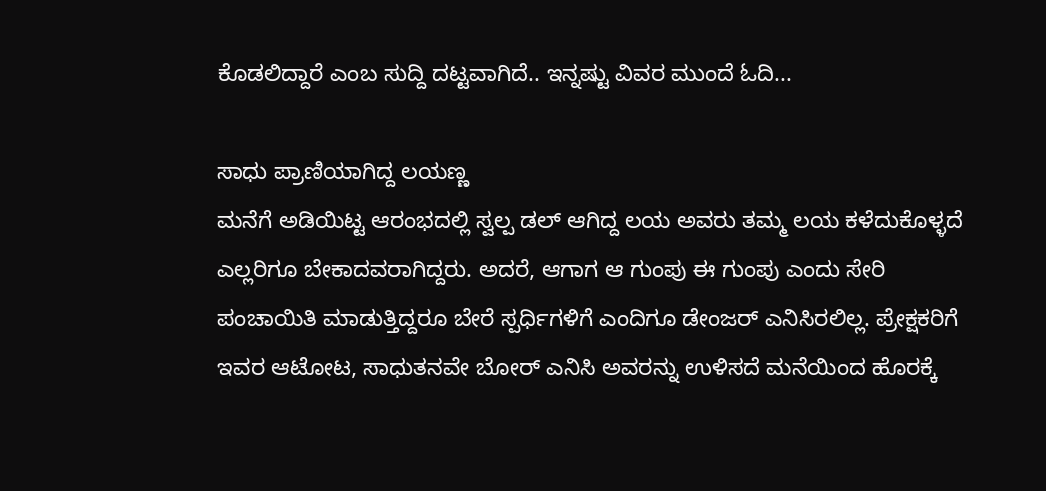ಕೊಡಲಿದ್ದಾರೆ ಎಂಬ ಸುದ್ದಿ ದಟ್ಟವಾಗಿದೆ.. ಇನ್ನಷ್ಟು ವಿವರ ಮುಂದೆ ಓದಿ...

ಸಾಧು ಪ್ರಾಣಿಯಾಗಿದ್ದ ಲಯಣ್ಣ
ಮನೆಗೆ ಅಡಿಯಿಟ್ಟ ಆರಂಭದಲ್ಲಿ ಸ್ವಲ್ಪ ಡಲ್ ಆಗಿದ್ದ ಲಯ ಅವರು ತಮ್ಮ ಲಯ ಕಳೆದುಕೊಳ್ಳದೆ ಎಲ್ಲರಿಗೂ ಬೇಕಾದವರಾಗಿದ್ದರು. ಅದರೆ, ಆಗಾಗ ಆ ಗುಂಪು ಈ ಗುಂಪು ಎಂದು ಸೇರಿ ಪಂಚಾಯಿತಿ ಮಾಡುತ್ತಿದ್ದರೂ ಬೇರೆ ಸ್ಪರ್ಧಿಗಳಿಗೆ ಎಂದಿಗೂ ಡೇಂಜರ್ ಎನಿಸಿರಲಿಲ್ಲ. ಪ್ರೇಕ್ಷಕರಿಗೆ ಇವರ ಆಟೋಟ, ಸಾಧುತನವೇ ಬೋರ್ ಎನಿಸಿ ಅವರನ್ನು ಉಳಿಸದೆ ಮನೆಯಿಂದ ಹೊರಕ್ಕೆ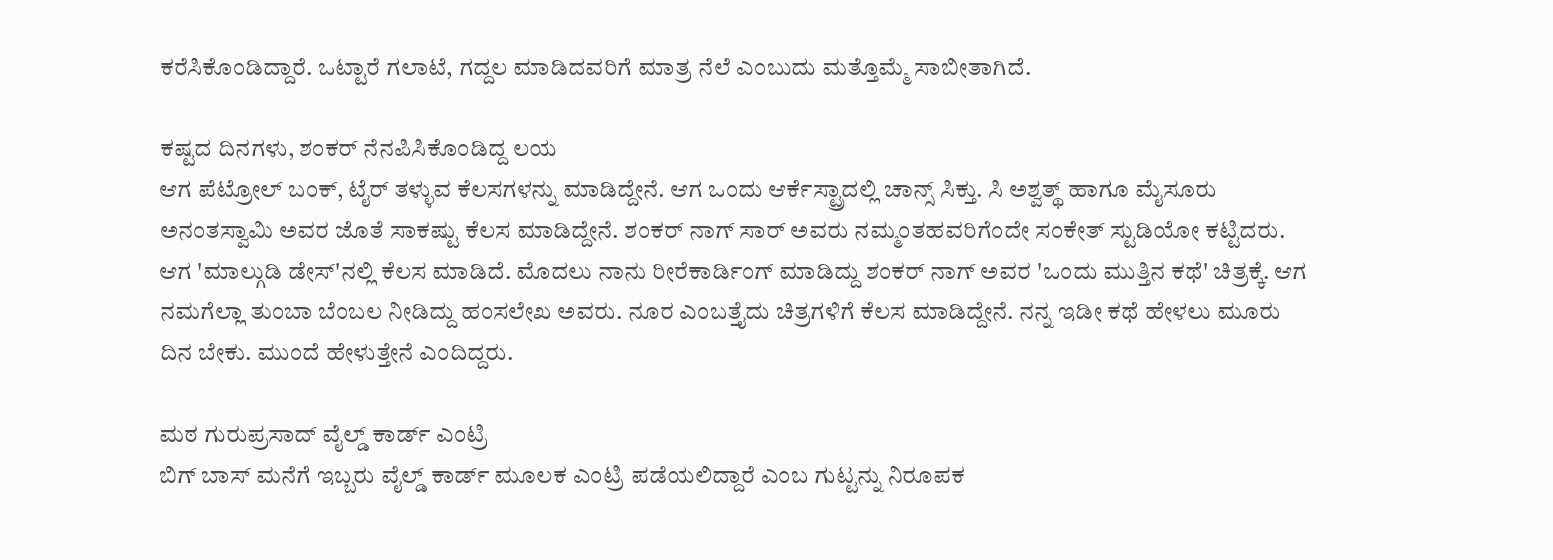ಕರೆಸಿಕೊಂಡಿದ್ದಾರೆ. ಒಟ್ಟಾರೆ ಗಲಾಟೆ, ಗದ್ದಲ ಮಾಡಿದವರಿಗೆ ಮಾತ್ರ ನೆಲೆ ಎಂಬುದು ಮತ್ತೊಮ್ಮೆ ಸಾಬೀತಾಗಿದೆ.

ಕಷ್ಟದ ದಿನಗಳು, ಶಂಕರ್ ನೆನಪಿಸಿಕೊಂಡಿದ್ದ ಲಯ
ಆಗ ಪೆಟ್ರೋಲ್ ಬಂಕ್, ಟೈರ್ ತಳ್ಳುವ ಕೆಲಸಗಳನ್ನು ಮಾಡಿದ್ದೇನೆ. ಆಗ ಒಂದು ಆರ್ಕೆಸ್ಟ್ರಾದಲ್ಲಿ ಚಾನ್ಸ್ ಸಿಕ್ತು. ಸಿ ಅಶ್ವತ್ಥ್ ಹಾಗೂ ಮೈಸೂರು ಅನಂತಸ್ವಾಮಿ ಅವರ ಜೊತೆ ಸಾಕಷ್ಟು ಕೆಲಸ ಮಾಡಿದ್ದೇನೆ. ಶಂಕರ್ ನಾಗ್ ಸಾರ್ ಅವರು ನಮ್ಮಂತಹವರಿಗೆಂದೇ ಸಂಕೇತ್ ಸ್ಟುಡಿಯೋ ಕಟ್ಟಿದರು.
ಆಗ 'ಮಾಲ್ಗುಡಿ ಡೇಸ್'ನಲ್ಲಿ ಕೆಲಸ ಮಾಡಿದೆ. ಮೊದಲು ನಾನು ರೀರೆಕಾರ್ಡಿಂಗ್ ಮಾಡಿದ್ದು ಶಂಕರ್ ನಾಗ್ ಅವರ 'ಒಂದು ಮುತ್ತಿನ ಕಥೆ' ಚಿತ್ರಕ್ಕೆ. ಆಗ ನಮಗೆಲ್ಲಾ ತುಂಬಾ ಬೆಂಬಲ ನೀಡಿದ್ದು ಹಂಸಲೇಖ ಅವರು. ನೂರ ಎಂಬತ್ತೈದು ಚಿತ್ರಗಳಿಗೆ ಕೆಲಸ ಮಾಡಿದ್ದೇನೆ. ನನ್ನ ಇಡೀ ಕಥೆ ಹೇಳಲು ಮೂರು ದಿನ ಬೇಕು. ಮುಂದೆ ಹೇಳುತ್ತೇನೆ ಎಂದಿದ್ದರು.

ಮಠ ಗುರುಪ್ರಸಾದ್ ವೈಲ್ಡ್ ಕಾರ್ಡ್ ಎಂಟ್ರಿ
ಬಿಗ್ ಬಾಸ್ ಮನೆಗೆ ಇಬ್ಬರು ವೈಲ್ಡ್ ಕಾರ್ಡ್ ಮೂಲಕ ಎಂಟ್ರಿ ಪಡೆಯಲಿದ್ದಾರೆ ಎಂಬ ಗುಟ್ಟನ್ನು ನಿರೂಪಕ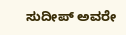ಸುದೀಪ್ ಅವರೇ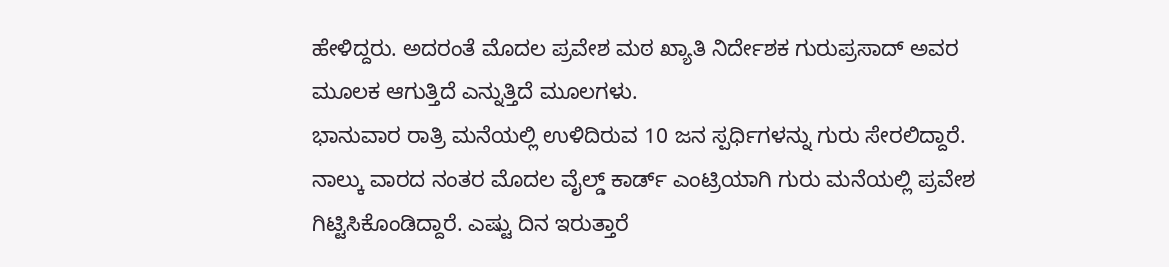ಹೇಳಿದ್ದರು. ಅದರಂತೆ ಮೊದಲ ಪ್ರವೇಶ ಮಠ ಖ್ಯಾತಿ ನಿರ್ದೇಶಕ ಗುರುಪ್ರಸಾದ್ ಅವರ ಮೂಲಕ ಆಗುತ್ತಿದೆ ಎನ್ನುತ್ತಿದೆ ಮೂಲಗಳು.
ಭಾನುವಾರ ರಾತ್ರಿ ಮನೆಯಲ್ಲಿ ಉಳಿದಿರುವ 10 ಜನ ಸ್ಪರ್ಧಿಗಳನ್ನು ಗುರು ಸೇರಲಿದ್ದಾರೆ. ನಾಲ್ಕು ವಾರದ ನಂತರ ಮೊದಲ ವೈಲ್ಡ್ ಕಾರ್ಡ್ ಎಂಟ್ರಿಯಾಗಿ ಗುರು ಮನೆಯಲ್ಲಿ ಪ್ರವೇಶ ಗಿಟ್ಟಿಸಿಕೊಂಡಿದ್ದಾರೆ. ಎಷ್ಟು ದಿನ ಇರುತ್ತಾರೆ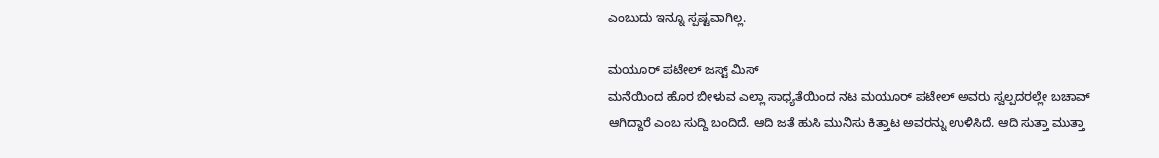ಎಂಬುದು ಇನ್ನೂ ಸ್ಪಷ್ಟವಾಗಿಲ್ಲ.

ಮಯೂರ್ ಪಟೇಲ್ ಜಸ್ಟ್ ಮಿಸ್
ಮನೆಯಿಂದ ಹೊರ ಬೀಳುವ ಎಲ್ಲಾ ಸಾಧ್ಯತೆಯಿಂದ ನಟ ಮಯೂರ್ ಪಟೇಲ್ ಅವರು ಸ್ವಲ್ಪದರಲ್ಲೇ ಬಚಾವ್ ಆಗಿದ್ದಾರೆ ಎಂಬ ಸುದ್ದಿ ಬಂದಿದೆ. ಆದಿ ಜತೆ ಹುಸಿ ಮುನಿಸು ಕಿತ್ತಾಟ ಅವರನ್ನು ಉಳಿಸಿದೆ. ಆದಿ ಸುತ್ತಾ ಮುತ್ತಾ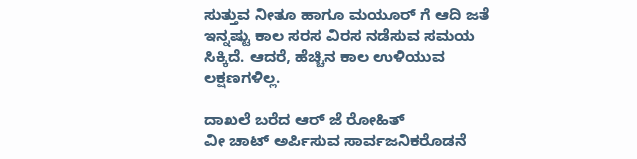ಸುತ್ತುವ ನೀತೂ ಹಾಗೂ ಮಯೂರ್ ಗೆ ಆದಿ ಜತೆ ಇನ್ನಷ್ಟು ಕಾಲ ಸರಸ ವಿರಸ ನಡೆಸುವ ಸಮಯ ಸಿಕ್ಕಿದೆ. ಆದರೆ, ಹೆಚ್ಚಿನ ಕಾಲ ಉಳಿಯುವ ಲಕ್ಷಣಗಳಿಲ್ಲ.

ದಾಖಲೆ ಬರೆದ ಆರ್ ಜೆ ರೋಹಿತ್
ವೀ ಚಾಟ್ ಅರ್ಪಿಸುವ ಸಾರ್ವಜನಿಕರೊಡನೆ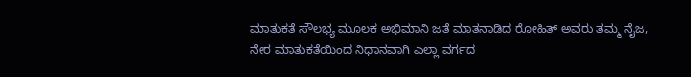ಮಾತುಕತೆ ಸೌಲಭ್ಯ ಮೂಲಕ ಅಭಿಮಾನಿ ಜತೆ ಮಾತನಾಡಿದ ರೋಹಿತ್ ಅವರು ತಮ್ಮ ನೈಜ, ನೇರ ಮಾತುಕತೆಯಿಂದ ನಿಧಾನವಾಗಿ ಎಲ್ಲಾ ವರ್ಗದ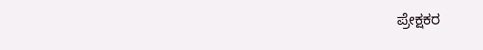ಪ್ರೇಕ್ಷಕರ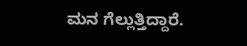ಮನ ಗೆಲ್ಲುತ್ತಿದ್ದಾರೆ.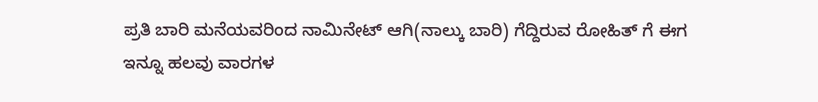ಪ್ರತಿ ಬಾರಿ ಮನೆಯವರಿಂದ ನಾಮಿನೇಟ್ ಆಗಿ(ನಾಲ್ಕು ಬಾರಿ) ಗೆದ್ದಿರುವ ರೋಹಿತ್ ಗೆ ಈಗ ಇನ್ನೂ ಹಲವು ವಾರಗಳ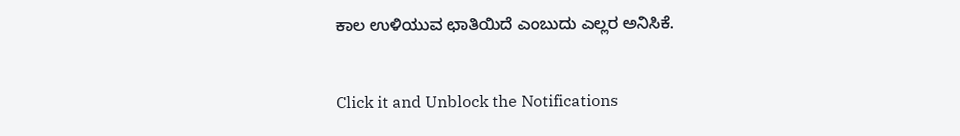ಕಾಲ ಉಳಿಯುವ ಛಾತಿಯಿದೆ ಎಂಬುದು ಎಲ್ಲರ ಅನಿಸಿಕೆ.


Click it and Unblock the Notifications